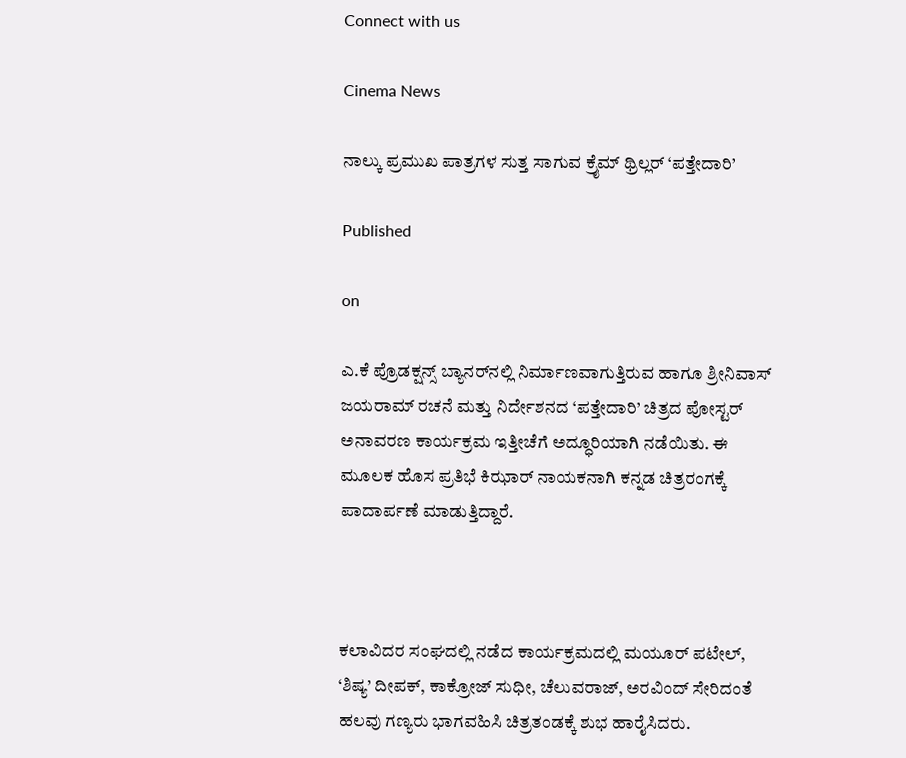Connect with us

Cinema News

ನಾಲ್ಕು ಪ್ರಮುಖ ಪಾತ್ರಗಳ ಸುತ್ತ ಸಾಗುವ ಕ್ರೈಮ್ ಥ್ರಿಲ್ಲರ್ ‘ಪತ್ತೇದಾರಿ’

Published

on

ಎ.ಕೆ ಪ್ರೊಡಕ್ಷನ್ಸ್ ಬ್ಯಾನರ್‌ನಲ್ಲಿ ನಿರ್ಮಾಣವಾಗುತ್ತಿರುವ ಹಾಗೂ ಶ್ರೀನಿವಾಸ್ ಜಯರಾಮ್ ರಚನೆ ಮತ್ತು ನಿರ್ದೇಶನದ ‘ಪತ್ತೇದಾರಿ’ ಚಿತ್ರದ ಪೋಸ್ಟರ್ ಅನಾವರಣ ಕಾರ್ಯಕ್ರಮ ಇತ್ತೀಚೆಗೆ ಅದ್ಧೂರಿಯಾಗಿ ನಡೆಯಿತು. ಈ ಮೂಲಕ ಹೊಸ ಪ್ರತಿಭೆ ಕಿಝಾರ್ ನಾಯಕನಾಗಿ ಕನ್ನಡ ಚಿತ್ರರಂಗಕ್ಕೆ ಪಾದಾರ್ಪಣೆ ಮಾಡುತ್ತಿದ್ದಾರೆ.



ಕಲಾವಿದರ ಸಂಘದಲ್ಲಿ ನಡೆದ ಕಾರ್ಯಕ್ರಮದಲ್ಲಿ ಮಯೂರ್ ಪಟೇಲ್, ‘ಶಿಷ್ಯ’ ದೀಪಕ್, ಕಾಕ್ರೋಜ್ ಸುಧೀ, ಚೆಲುವರಾಜ್, ಅರವಿಂದ್ ಸೇರಿದಂತೆ ಹಲವು ಗಣ್ಯರು ಭಾಗವಹಿಸಿ ಚಿತ್ರತಂಡಕ್ಕೆ ಶುಭ ಹಾರೈಸಿದರು.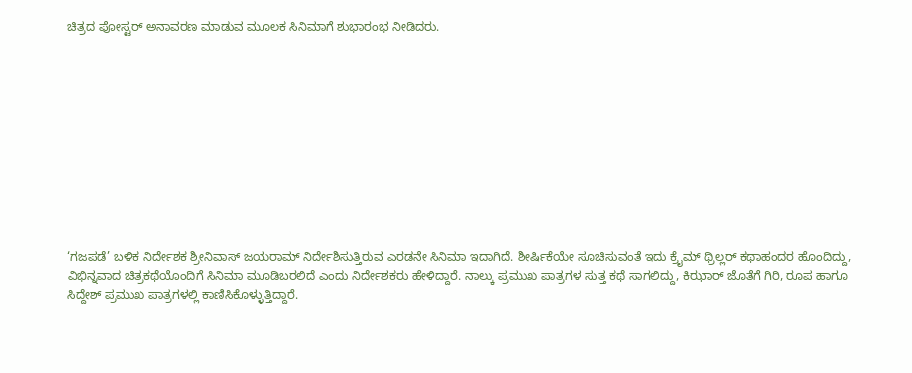ಚಿತ್ರದ ಪೋಸ್ಟರ್ ಅನಾವರಣ ಮಾಡುವ ಮೂಲಕ ಸಿನಿಮಾಗೆ ಶುಭಾರಂಭ ನೀಡಿದರು.











‘ಗಜಪಡೆ’ ಬಳಿಕ ನಿರ್ದೇಶಕ ಶ್ರೀನಿವಾಸ್ ಜಯರಾಮ್ ನಿರ್ದೇಶಿಸುತ್ತಿರುವ ಎರಡನೇ ಸಿನಿಮಾ ಇದಾಗಿದೆ. ಶೀರ್ಷಿಕೆಯೇ ಸೂಚಿಸುವಂತೆ ಇದು ಕ್ರೈಮ್ ಥ್ರಿಲ್ಲರ್ ಕಥಾಹಂದರ ಹೊಂದಿದ್ದು, ವಿಭಿನ್ನವಾದ ಚಿತ್ರಕಥೆಯೊಂದಿಗೆ ಸಿನಿಮಾ ಮೂಡಿಬರಲಿದೆ ಎಂದು ನಿರ್ದೇಶಕರು ಹೇಳಿದ್ದಾರೆ. ನಾಲ್ಕು ಪ್ರಮುಖ ಪಾತ್ರಗಳ ಸುತ್ತ ಕಥೆ ಸಾಗಲಿದ್ದು, ಕಿಝಾರ್ ಜೊತೆಗೆ ಗಿರಿ, ರೂಪ ಹಾಗೂ ಸಿದ್ದೇಶ್ ಪ್ರಮುಖ ಪಾತ್ರಗಳಲ್ಲಿ ಕಾಣಿಸಿಕೊಳ್ಳುತ್ತಿದ್ದಾರೆ.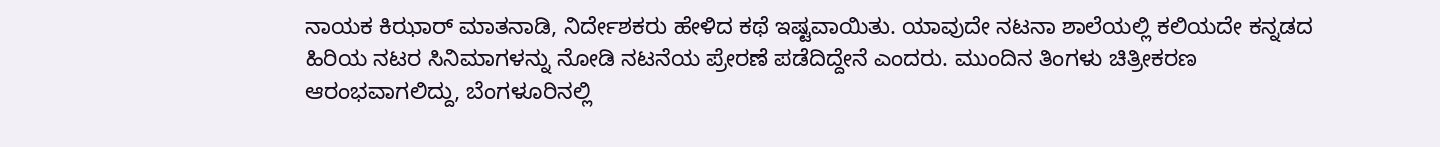ನಾಯಕ ಕಿಝಾರ್ ಮಾತನಾಡಿ, ನಿರ್ದೇಶಕರು ಹೇಳಿದ ಕಥೆ ಇಷ್ಟವಾಯಿತು. ಯಾವುದೇ ನಟನಾ ಶಾಲೆಯಲ್ಲಿ ಕಲಿಯದೇ ಕನ್ನಡದ ಹಿರಿಯ ನಟರ ಸಿನಿಮಾಗಳನ್ನು ನೋಡಿ ನಟನೆಯ ಪ್ರೇರಣೆ ಪಡೆದಿದ್ದೇನೆ ಎಂದರು. ಮುಂದಿನ ತಿಂಗಳು ಚಿತ್ರೀಕರಣ ಆರಂಭವಾಗಲಿದ್ದು, ಬೆಂಗಳೂರಿನಲ್ಲಿ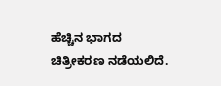ಹೆಚ್ಚಿನ ಭಾಗದ ಚಿತ್ರೀಕರಣ ನಡೆಯಲಿದೆ.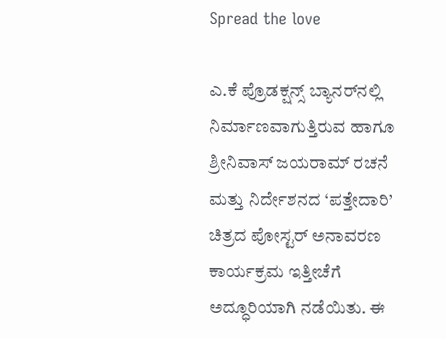Spread the love

ಎ.ಕೆ ಪ್ರೊಡಕ್ಷನ್ಸ್ ಬ್ಯಾನರ್‌ನಲ್ಲಿ ನಿರ್ಮಾಣವಾಗುತ್ತಿರುವ ಹಾಗೂ ಶ್ರೀನಿವಾಸ್ ಜಯರಾಮ್ ರಚನೆ ಮತ್ತು ನಿರ್ದೇಶನದ ‘ಪತ್ತೇದಾರಿ’ ಚಿತ್ರದ ಪೋಸ್ಟರ್ ಅನಾವರಣ ಕಾರ್ಯಕ್ರಮ ಇತ್ತೀಚೆಗೆ ಅದ್ಧೂರಿಯಾಗಿ ನಡೆಯಿತು. ಈ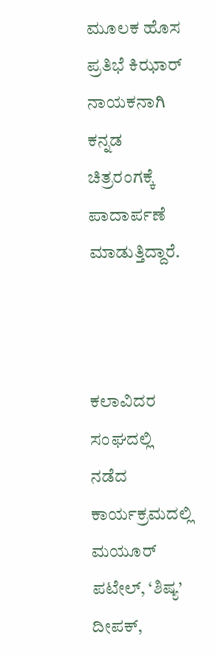ಮೂಲಕ ಹೊಸ ಪ್ರತಿಭೆ ಕಿಝಾರ್ ನಾಯಕನಾಗಿ ಕನ್ನಡ ಚಿತ್ರರಂಗಕ್ಕೆ ಪಾದಾರ್ಪಣೆ ಮಾಡುತ್ತಿದ್ದಾರೆ.



ಕಲಾವಿದರ ಸಂಘದಲ್ಲಿ ನಡೆದ ಕಾರ್ಯಕ್ರಮದಲ್ಲಿ ಮಯೂರ್ ಪಟೇಲ್, ‘ಶಿಷ್ಯ’ ದೀಪಕ್,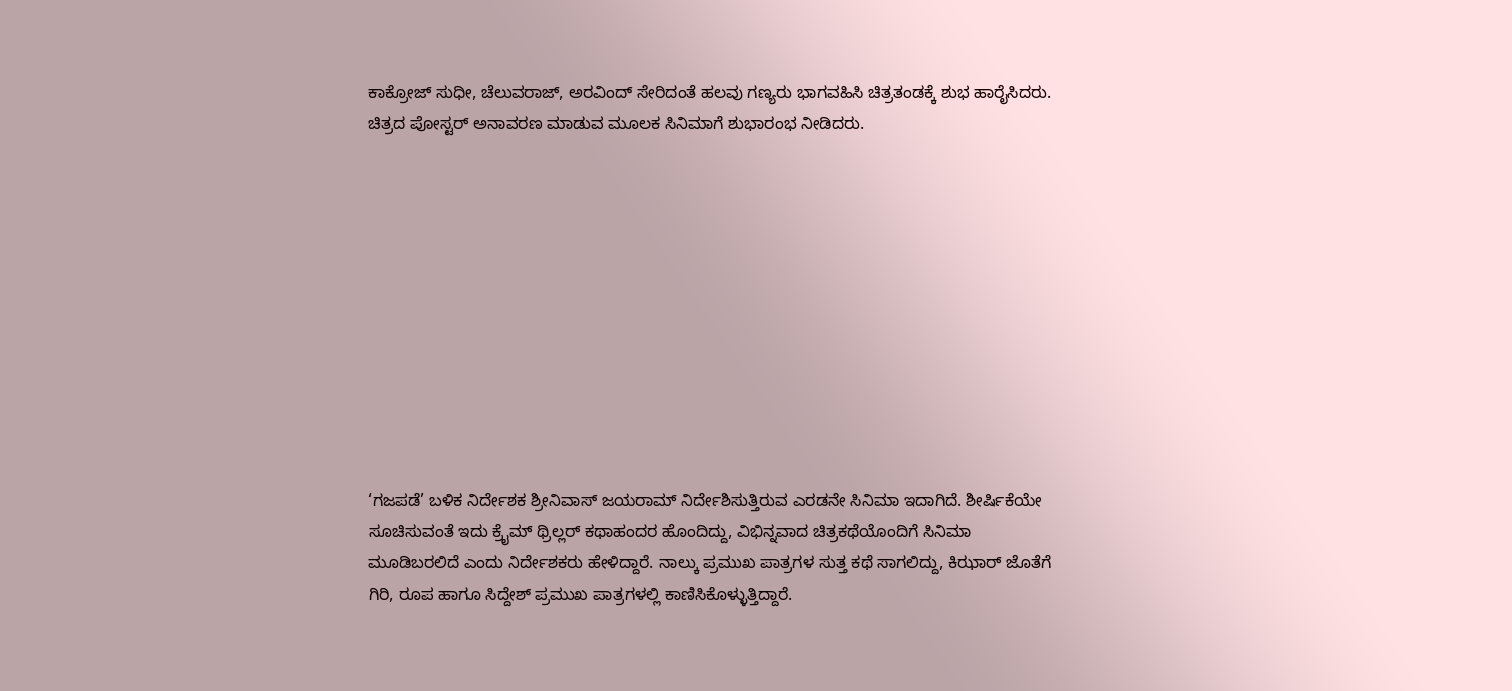ಕಾಕ್ರೋಜ್ ಸುಧೀ, ಚೆಲುವರಾಜ್, ಅರವಿಂದ್ ಸೇರಿದಂತೆ ಹಲವು ಗಣ್ಯರು ಭಾಗವಹಿಸಿ ಚಿತ್ರತಂಡಕ್ಕೆ ಶುಭ ಹಾರೈಸಿದರು. ಚಿತ್ರದ ಪೋಸ್ಟರ್ ಅನಾವರಣ ಮಾಡುವ ಮೂಲಕ ಸಿನಿಮಾಗೆ ಶುಭಾರಂಭ ನೀಡಿದರು.











‘ಗಜಪಡೆ’ ಬಳಿಕ ನಿರ್ದೇಶಕ ಶ್ರೀನಿವಾಸ್ ಜಯರಾಮ್ ನಿರ್ದೇಶಿಸುತ್ತಿರುವ ಎರಡನೇ ಸಿನಿಮಾ ಇದಾಗಿದೆ. ಶೀರ್ಷಿಕೆಯೇ ಸೂಚಿಸುವಂತೆ ಇದು ಕ್ರೈಮ್ ಥ್ರಿಲ್ಲರ್ ಕಥಾಹಂದರ ಹೊಂದಿದ್ದು, ವಿಭಿನ್ನವಾದ ಚಿತ್ರಕಥೆಯೊಂದಿಗೆ ಸಿನಿಮಾ ಮೂಡಿಬರಲಿದೆ ಎಂದು ನಿರ್ದೇಶಕರು ಹೇಳಿದ್ದಾರೆ. ನಾಲ್ಕು ಪ್ರಮುಖ ಪಾತ್ರಗಳ ಸುತ್ತ ಕಥೆ ಸಾಗಲಿದ್ದು, ಕಿಝಾರ್ ಜೊತೆಗೆ ಗಿರಿ, ರೂಪ ಹಾಗೂ ಸಿದ್ದೇಶ್ ಪ್ರಮುಖ ಪಾತ್ರಗಳಲ್ಲಿ ಕಾಣಿಸಿಕೊಳ್ಳುತ್ತಿದ್ದಾರೆ.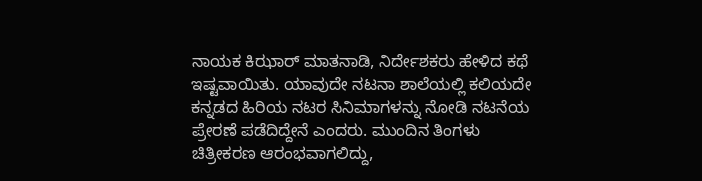ನಾಯಕ ಕಿಝಾರ್ ಮಾತನಾಡಿ, ನಿರ್ದೇಶಕರು ಹೇಳಿದ ಕಥೆ ಇಷ್ಟವಾಯಿತು. ಯಾವುದೇ ನಟನಾ ಶಾಲೆಯಲ್ಲಿ ಕಲಿಯದೇ ಕನ್ನಡದ ಹಿರಿಯ ನಟರ ಸಿನಿಮಾಗಳನ್ನು ನೋಡಿ ನಟನೆಯ ಪ್ರೇರಣೆ ಪಡೆದಿದ್ದೇನೆ ಎಂದರು. ಮುಂದಿನ ತಿಂಗಳು ಚಿತ್ರೀಕರಣ ಆರಂಭವಾಗಲಿದ್ದು,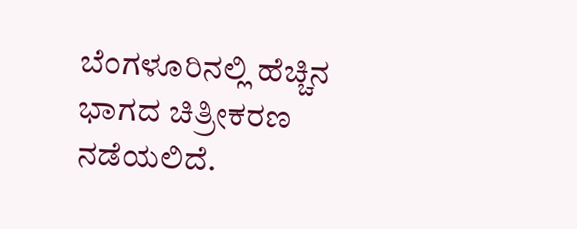ಬೆಂಗಳೂರಿನಲ್ಲಿ ಹೆಚ್ಚಿನ ಭಾಗದ ಚಿತ್ರೀಕರಣ ನಡೆಯಲಿದೆ.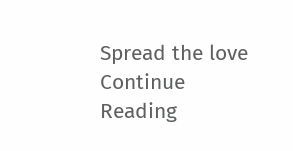Spread the love
Continue Reading